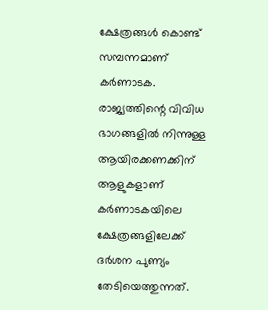ക്ഷേത്രങ്ങൾ കൊണ്ട് സമ്പന്നമാണ് കർണാടക. രാജ്യത്തിന്റെ വിവിധ ഭാഗങ്ങളിൽ നിന്നുള്ള ആയിരക്കണക്കിന് ആളുകളാണ് കർണാടകയിലെ ക്ഷേത്രങ്ങളിലേക്ക് ദർശന പുണ്യം തേടിയെത്തുന്നത്.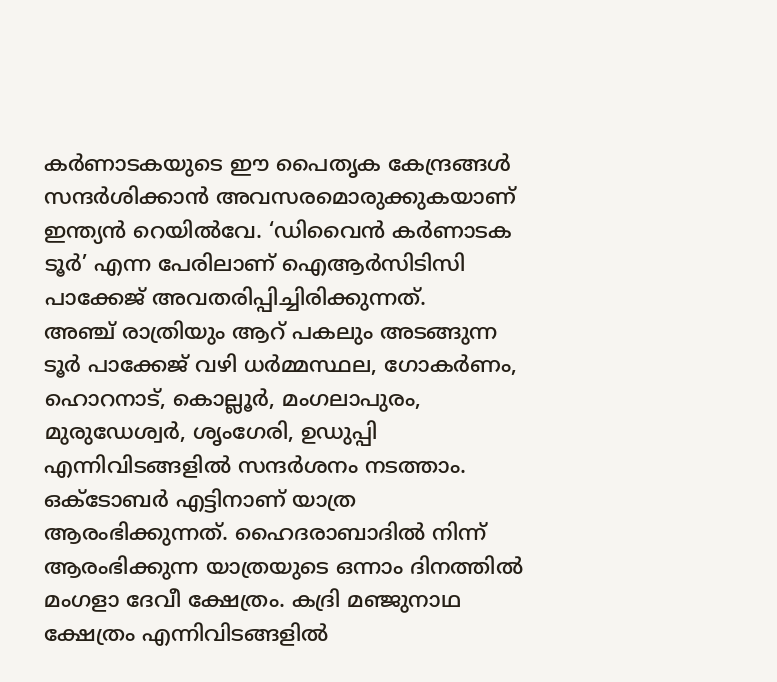കർണാടകയുടെ ഈ പൈതൃക കേന്ദ്രങ്ങൾ സന്ദർശിക്കാൻ അവസരമൊരുക്കുകയാണ് ഇന്ത്യൻ റെയിൽവേ. ‘ഡിവൈൻ കർണാടക ടൂർ’ എന്ന പേരിലാണ് ഐആർസിടിസി പാക്കേജ് അവതരിപ്പിച്ചിരിക്കുന്നത്.
അഞ്ച് രാത്രിയും ആറ് പകലും അടങ്ങുന്ന ടൂർ പാക്കേജ് വഴി ധർമ്മസ്ഥല, ഗോകർണം, ഹൊറനാട്, കൊല്ലൂർ, മംഗലാപുരം, മുരുഡേശ്വർ, ശൃംഗേരി, ഉഡുപ്പി എന്നിവിടങ്ങളിൽ സന്ദർശനം നടത്താം. ഒക്ടോബർ എട്ടിനാണ് യാത്ര ആരംഭിക്കുന്നത്. ഹൈദരാബാദിൽ നിന്ന് ആരംഭിക്കുന്ന യാത്രയുടെ ഒന്നാം ദിനത്തിൽ മംഗളാ ദേവീ ക്ഷേത്രം. കദ്രി മഞ്ജുനാഥ ക്ഷേത്രം എന്നിവിടങ്ങളിൽ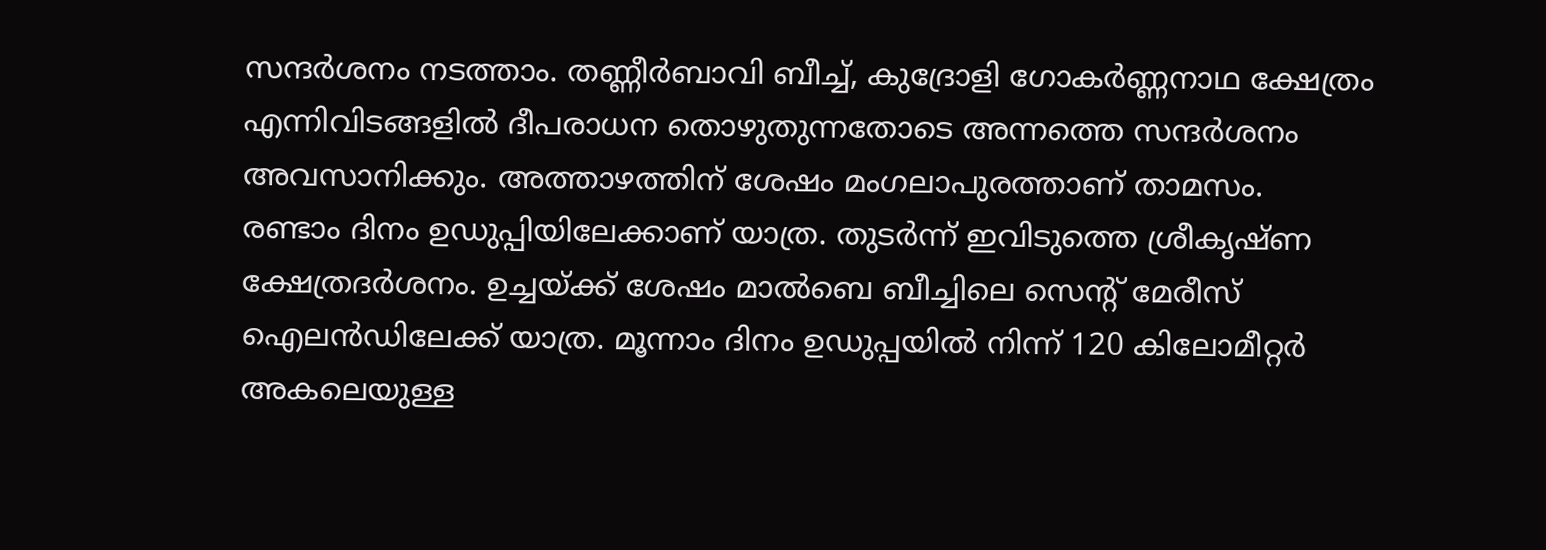സന്ദർശനം നടത്താം. തണ്ണീർബാവി ബീച്ച്, കുദ്രോളി ഗോകർണ്ണനാഥ ക്ഷേത്രം എന്നിവിടങ്ങളിൽ ദീപരാധന തൊഴുതുന്നതോടെ അന്നത്തെ സന്ദർശനം അവസാനിക്കും. അത്താഴത്തിന് ശേഷം മംഗലാപുരത്താണ് താമസം.
രണ്ടാം ദിനം ഉഡുപ്പിയിലേക്കാണ് യാത്ര. തുടർന്ന് ഇവിടുത്തെ ശ്രീകൃഷ്ണ ക്ഷേത്രദർശനം. ഉച്ചയ്ക്ക് ശേഷം മാൽബെ ബീച്ചിലെ സെന്റ് മേരീസ് ഐലൻഡിലേക്ക് യാത്ര. മൂന്നാം ദിനം ഉഡുപ്പയിൽ നിന്ന് 120 കിലോമീറ്റർ അകലെയുള്ള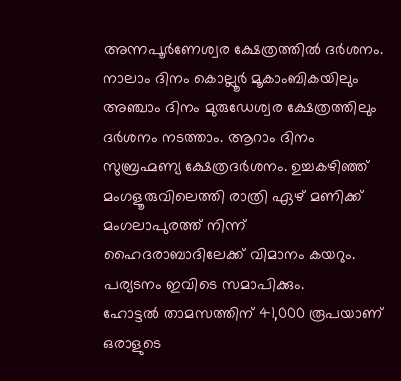അന്നപൂർണേശ്വര ക്ഷേത്രത്തിൽ ദർശനം. നാലാം ദിനം കൊല്ലൂർ മൂകാംബികയിലും അഞ്ചാം ദിനം മുരുഡേശ്വര ക്ഷേത്രത്തിലും ദർശനം നടത്താം. ആറാം ദിനം സുബ്രഹ്മണ്യ ക്ഷേത്രദർശനം. ഉച്ചകഴിഞ്ഞ് മംഗളൂരുവിലെത്തി രാത്രി ഏഴ് മണിക്ക് മംഗലാപുരത്ത് നിന്ന് ഹൈദരാബാദിലേക്ക് വിമാനം കയറും. പര്യടനം ഇവിടെ സമാപിക്കും.
ഹോട്ടൽ താമസത്തിന് 41,000 രൂപയാണ് ഒരാളുടെ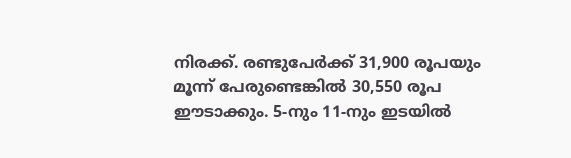നിരക്ക്. രണ്ടുപേർക്ക് 31,900 രൂപയും മൂന്ന് പേരുണ്ടെങ്കിൽ 30,550 രൂപ ഈടാക്കും. 5-നും 11-നും ഇടയിൽ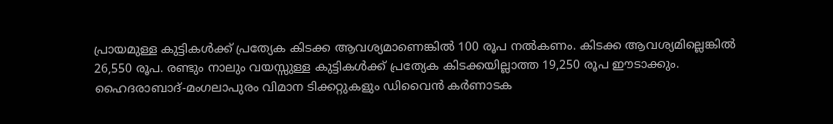പ്രായമുള്ള കുട്ടികൾക്ക് പ്രത്യേക കിടക്ക ആവശ്യമാണെങ്കിൽ 100 രൂപ നൽകണം. കിടക്ക ആവശ്യമില്ലെങ്കിൽ 26,550 രൂപ. രണ്ടും നാലും വയസ്സുള്ള കുട്ടികൾക്ക് പ്രത്യേക കിടക്കയില്ലാത്ത 19,250 രൂപ ഈടാക്കും. ഹൈദരാബാദ്-മംഗലാപുരം വിമാന ടിക്കറ്റുകളും ഡിവൈൻ കർണാടക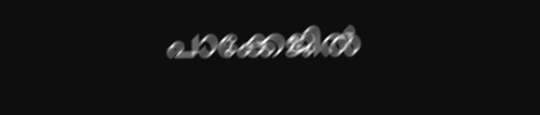പാക്കേജിൽ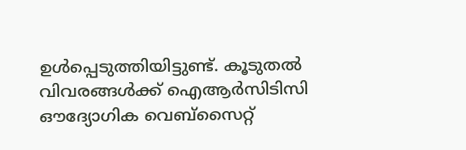ഉൾപ്പെടുത്തിയിട്ടുണ്ട്. കൂടുതൽ വിവരങ്ങൾക്ക് ഐആർസിടിസി ഔദ്യോഗിക വെബ്സൈറ്റ്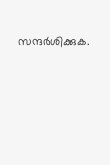സന്ദർശിക്കുക.